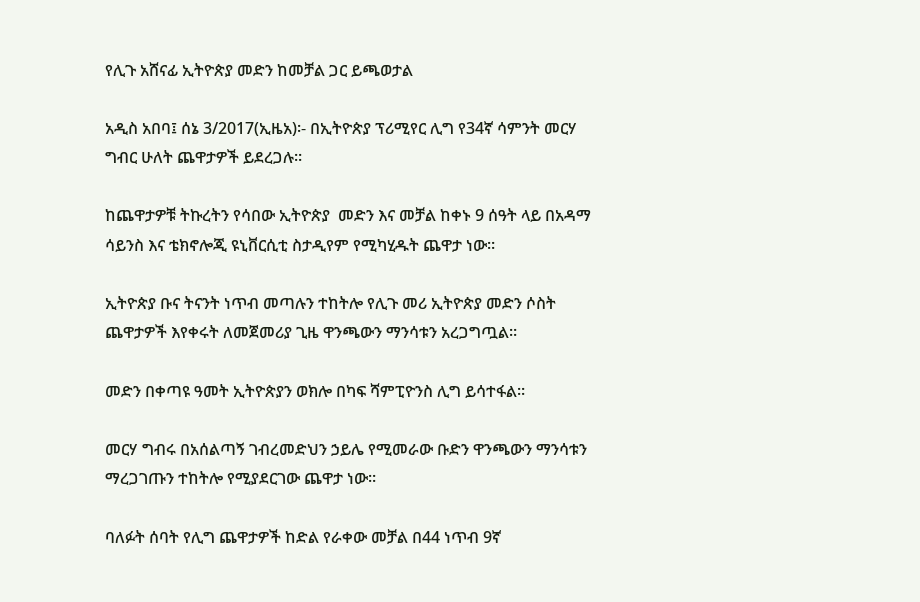የሊጉ አሸናፊ ኢትዮጵያ መድን ከመቻል ጋር ይጫወታል

አዲስ አበባ፤ ሰኔ 3/2017(ኢዜአ)፡- በኢትዮጵያ ፕሪሚየር ሊግ የ34ኛ ሳምንት መርሃ ግብር ሁለት ጨዋታዎች ይደረጋሉ።

ከጨዋታዎቹ ትኩረትን የሳበው ኢትዮጵያ  መድን እና መቻል ከቀኑ 9 ሰዓት ላይ በአዳማ ሳይንስ እና ቴክኖሎጂ ዩኒቨርሲቲ ስታዲየም የሚካሂዱት ጨዋታ ነው።

ኢትዮጵያ ቡና ትናንት ነጥብ መጣሉን ተከትሎ የሊጉ መሪ ኢትዮጵያ መድን ሶስት ጨዋታዎች እየቀሩት ለመጀመሪያ ጊዜ ዋንጫውን ማንሳቱን አረጋግጧል።

መድን በቀጣዩ ዓመት ኢትዮጵያን ወክሎ በካፍ ሻምፒዮንስ ሊግ ይሳተፋል።

መርሃ ግብሩ በአሰልጣኝ ገብረመድህን ኃይሌ የሚመራው ቡድን ዋንጫውን ማንሳቱን ማረጋገጡን ተከትሎ የሚያደርገው ጨዋታ ነው።

ባለፉት ሰባት የሊግ ጨዋታዎች ከድል የራቀው መቻል በ44 ነጥብ 9ኛ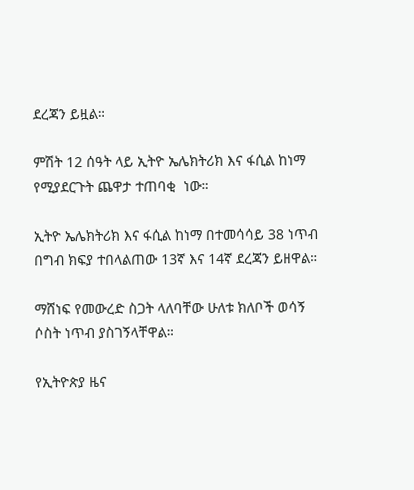ደረጃን ይዟል።

ምሽት 12 ሰዓት ላይ ኢትዮ ኤሌክትሪክ እና ፋሲል ከነማ የሚያደርጉት ጨዋታ ተጠባቂ  ነው።

ኢትዮ ኤሌክትሪክ እና ፋሲል ከነማ በተመሳሳይ 38 ነጥብ በግብ ክፍያ ተበላልጠው 13ኛ እና 14ኛ ደረጃን ይዘዋል።

ማሸነፍ የመውረድ ስጋት ላለባቸው ሁለቱ ክለቦች ወሳኝ ሶስት ነጥብ ያስገኝላቸዋል።

የኢትዮጵያ ዜና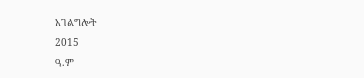አገልግሎት
2015
ዓ.ም